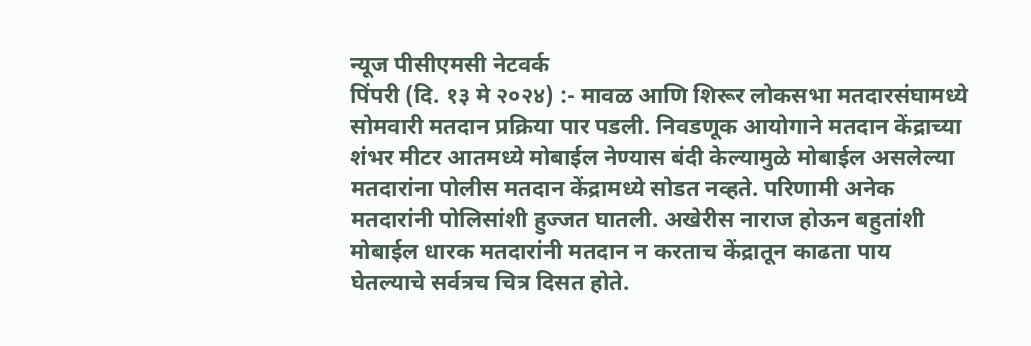न्यूज पीसीएमसी नेटवर्क
पिंपरी (दि. १३ मे २०२४) :- मावळ आणि शिरूर लोकसभा मतदारसंघामध्ये सोमवारी मतदान प्रक्रिया पार पडली. निवडणूक आयोगाने मतदान केंद्राच्या शंभर मीटर आतमध्ये मोबाईल नेण्यास बंदी केल्यामुळे मोबाईल असलेल्या मतदारांना पोलीस मतदान केंद्रामध्ये सोडत नव्हते. परिणामी अनेक मतदारांनी पोलिसांशी हुज्जत घातली. अखेरीस नाराज होऊन बहुतांशी मोबाईल धारक मतदारांनी मतदान न करताच केंद्रातून काढता पाय घेतल्याचे सर्वत्रच चित्र दिसत होते.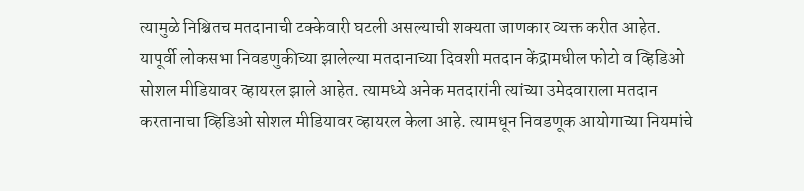त्यामुळे निश्चितच मतदानाची टक्केवारी घटली असल्याची शक्यता जाणकार व्यक्त करीत आहेत.
यापूर्वी लोकसभा निवडणुकीच्या झालेल्या मतदानाच्या दिवशी मतदान केंद्रामधील फोटो व व्हिडिओ सोशल मीडियावर व्हायरल झाले आहेत. त्यामध्ये अनेक मतदारांनी त्यांच्या उमेदवाराला मतदान करतानाचा व्हिडिओ सोशल मीडियावर व्हायरल केला आहे. त्यामधून निवडणूक आयोगाच्या नियमांचे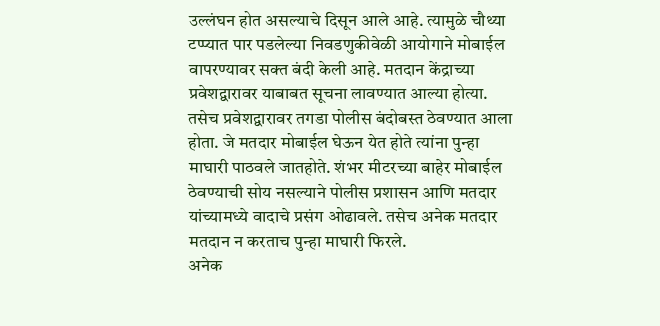उल्लंघन होत असल्याचे दिसून आले आहे. त्यामुळे चौथ्या टप्प्यात पार पडलेल्या निवडणुकीवेळी आयोगाने मोबाईल वापरण्यावर सक्त बंदी केली आहे. मतदान केंद्राच्या प्रवेशद्वारावर याबाबत सूचना लावण्यात आल्या होत्या. तसेच प्रवेशद्वारावर तगडा पोलीस बंदोबस्त ठेवण्यात आला होता. जे मतदार मोबाईल घेऊन येत होते त्यांना पुन्हा माघारी पाठवले जातहोते. शंभर मीटरच्या बाहेर मोबाईल ठेवण्याची सोय नसल्याने पोलीस प्रशासन आणि मतदार यांच्यामध्ये वादाचे प्रसंग ओढावले. तसेच अनेक मतदार मतदान न करताच पुन्हा माघारी फिरले.
अनेक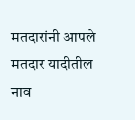मतदारांनी आपले मतदार यादीतील नाव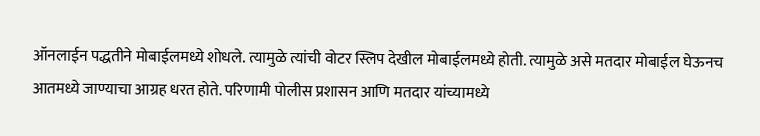ऑनलाईन पद्धतीने मोबाईलमध्ये शोधले. त्यामुळे त्यांची वोटर स्लिप देखील मोबाईलमध्ये होती. त्यामुळे असे मतदार मोबाईल घेऊनच आतमध्ये जाण्याचा आग्रह धरत होते. परिणामी पोलीस प्रशासन आणि मतदार यांच्यामध्ये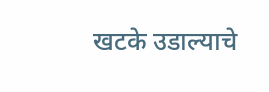खटके उडाल्याचे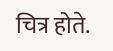चित्र होते.